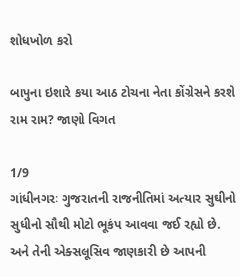શોધખોળ કરો

બાપુના ઇશારે કયા આઠ ટોચના નેતા કોંગ્રેસને કરશે રામ રામ? જાણો વિગત

1/9
ગાંધીનગરઃ ગુજરાતની રાજનીતિમાં અત્યાર સુઘીનો સુધીનો સૌથી મોટો ભૂકંપ આવવા જઈ રહ્યો છે. અને તેની એક્સલૂસિવ જાણકારી છે આપની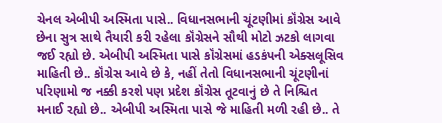ચેનલ એબીપી અસ્મિતા પાસે.. વિધાનસભાની ચૂંટણીમાં કૉંગ્રેસ આવે છેના સુત્ર સાથે તૈયારી કરી રહેલા કૉંગ્રેસને સૌથી મોટો ઝટકો લાગવા જઈ રહ્યો છે. એબીપી અસ્મિતા પાસે કૉંગ્રેસમાં હડકંપની એક્સલૂસિવ માહિતી છે.. કૉંગ્રેસ આવે છે કે, નહીં તેતો વિધાનસભાની ચૂંટણીનાં પરિણામો જ નક્કી કરશે પણ પ્રદેશ કૉંગ્રેસ તૂટવાનું છે તે નિશ્ચિત મનાઈ રહ્યો છે.. એબીપી અસ્મિતા પાસે જે માહિતી મળી રહી છે.. તે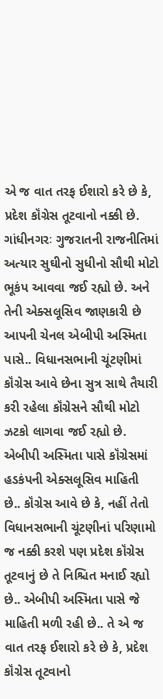એ જ વાત તરફ ઈશારો કરે છે કે, પ્રદેશ કૉંગ્રેસ તૂટવાનો નક્કી છે.
ગાંધીનગરઃ ગુજરાતની રાજનીતિમાં અત્યાર સુઘીનો સુધીનો સૌથી મોટો ભૂકંપ આવવા જઈ રહ્યો છે. અને તેની એક્સલૂસિવ જાણકારી છે આપની ચેનલ એબીપી અસ્મિતા પાસે.. વિધાનસભાની ચૂંટણીમાં કૉંગ્રેસ આવે છેના સુત્ર સાથે તૈયારી કરી રહેલા કૉંગ્રેસને સૌથી મોટો ઝટકો લાગવા જઈ રહ્યો છે. એબીપી અસ્મિતા પાસે કૉંગ્રેસમાં હડકંપની એક્સલૂસિવ માહિતી છે.. કૉંગ્રેસ આવે છે કે, નહીં તેતો વિધાનસભાની ચૂંટણીનાં પરિણામો જ નક્કી કરશે પણ પ્રદેશ કૉંગ્રેસ તૂટવાનું છે તે નિશ્ચિત મનાઈ રહ્યો છે.. એબીપી અસ્મિતા પાસે જે માહિતી મળી રહી છે.. તે એ જ વાત તરફ ઈશારો કરે છે કે, પ્રદેશ કૉંગ્રેસ તૂટવાનો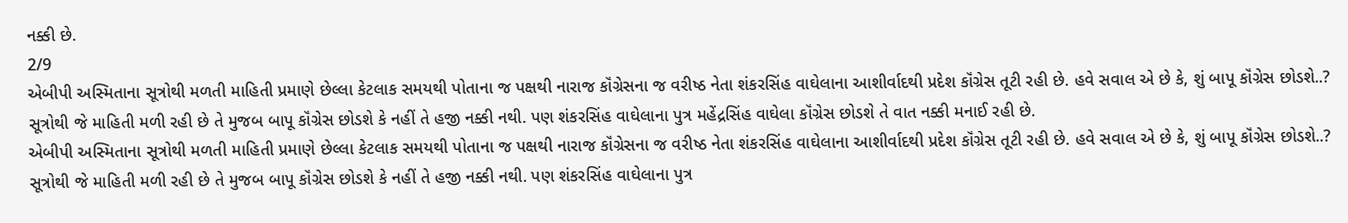નક્કી છે.
2/9
એબીપી અસ્મિતાના સૂત્રોથી મળતી માહિતી પ્રમાણે છેલ્લા કેટલાક સમયથી પોતાના જ પક્ષથી નારાજ કૉંગ્રેસના જ વરીષ્ઠ નેતા શંકરસિંહ વાઘેલાના આશીર્વાદથી પ્રદેશ કૉંગ્રેસ તૂટી રહી છે. હવે સવાલ એ છે કે, શું બાપૂ કૉંગ્રેસ છોડશે..? સૂત્રોથી જે માહિતી મળી રહી છે તે મુજબ બાપૂ કૉંગ્રેસ છોડશે કે નહીં તે હજી નક્કી નથી. પણ શંકરસિંહ વાઘેલાના પુત્ર મહેંદ્રસિંહ વાઘેલા કૉંગ્રેસ છોડશે તે વાત નક્કી મનાઈ રહી છે.
એબીપી અસ્મિતાના સૂત્રોથી મળતી માહિતી પ્રમાણે છેલ્લા કેટલાક સમયથી પોતાના જ પક્ષથી નારાજ કૉંગ્રેસના જ વરીષ્ઠ નેતા શંકરસિંહ વાઘેલાના આશીર્વાદથી પ્રદેશ કૉંગ્રેસ તૂટી રહી છે. હવે સવાલ એ છે કે, શું બાપૂ કૉંગ્રેસ છોડશે..? સૂત્રોથી જે માહિતી મળી રહી છે તે મુજબ બાપૂ કૉંગ્રેસ છોડશે કે નહીં તે હજી નક્કી નથી. પણ શંકરસિંહ વાઘેલાના પુત્ર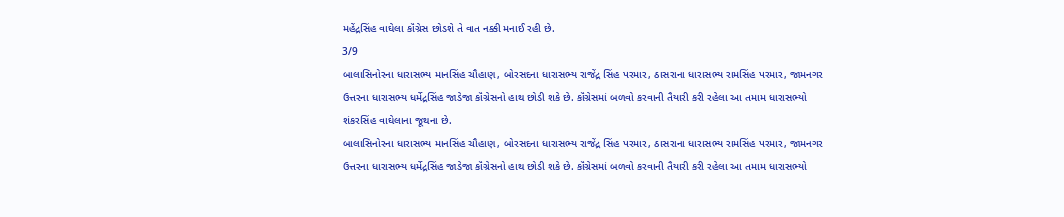મહેંદ્રસિંહ વાઘેલા કૉંગ્રેસ છોડશે તે વાત નક્કી મનાઈ રહી છે.
3/9
બાલાસિનોરના ધારાસભ્ય માનસિંહ ચૌહાણ, બોરસદના ધારાસભ્ય રાજેંદ્ર સિંહ પરમાર, ઠાસરાના ધારાસભ્ય રામસિંહ પરમાર, જામનગર ઉત્તરના ધારાસભ્ય ધર્મેદ્રસિંહ જાડેજા કૉંગ્રેસનો હાથ છોડી શકે છે. કૉંગ્રેસમાં બળવો કરવાની તૈયારી કરી રહેલા આ તમામ ધારાસભ્યો શંકરસિંહ વાઘેલાના જૂથના છે.
બાલાસિનોરના ધારાસભ્ય માનસિંહ ચૌહાણ, બોરસદના ધારાસભ્ય રાજેંદ્ર સિંહ પરમાર, ઠાસરાના ધારાસભ્ય રામસિંહ પરમાર, જામનગર ઉત્તરના ધારાસભ્ય ધર્મેદ્રસિંહ જાડેજા કૉંગ્રેસનો હાથ છોડી શકે છે. કૉંગ્રેસમાં બળવો કરવાની તૈયારી કરી રહેલા આ તમામ ધારાસભ્યો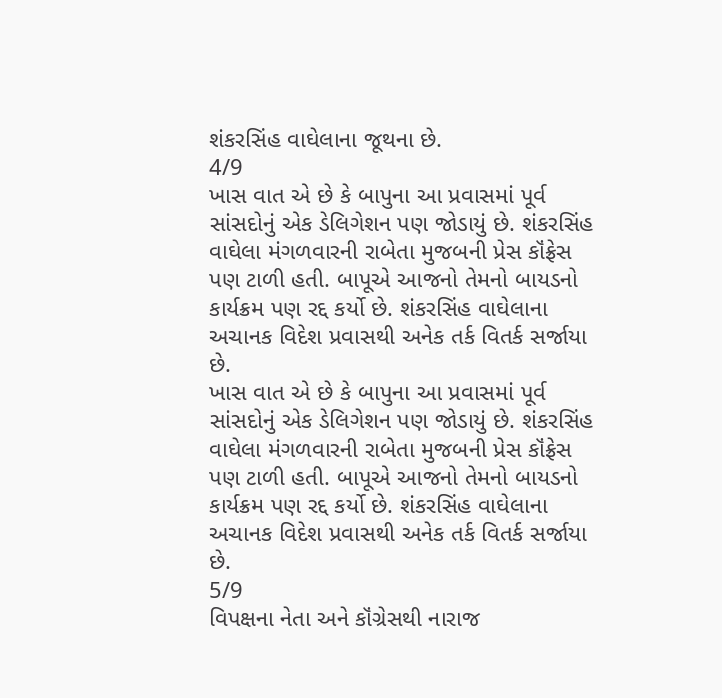શંકરસિંહ વાઘેલાના જૂથના છે.
4/9
ખાસ વાત એ છે કે બાપુના આ પ્રવાસમાં પૂર્વ સાંસદોનું એક ડેલિગેશન પણ જોડાયું છે. શંકરસિંહ વાઘેલા મંગળવારની રાબેતા મુજબની પ્રેસ કૉંફ્રેસ પણ ટાળી હતી. બાપૂએ આજનો તેમનો બાયડનો કાર્યક્રમ પણ રદ્દ કર્યો છે. શંકરસિંહ વાઘેલાના અચાનક વિદેશ પ્રવાસથી અનેક તર્ક વિતર્ક સર્જાયા છે.
ખાસ વાત એ છે કે બાપુના આ પ્રવાસમાં પૂર્વ સાંસદોનું એક ડેલિગેશન પણ જોડાયું છે. શંકરસિંહ વાઘેલા મંગળવારની રાબેતા મુજબની પ્રેસ કૉંફ્રેસ પણ ટાળી હતી. બાપૂએ આજનો તેમનો બાયડનો કાર્યક્રમ પણ રદ્દ કર્યો છે. શંકરસિંહ વાઘેલાના અચાનક વિદેશ પ્રવાસથી અનેક તર્ક વિતર્ક સર્જાયા છે.
5/9
વિપક્ષના નેતા અને કૉંગ્રેસથી નારાજ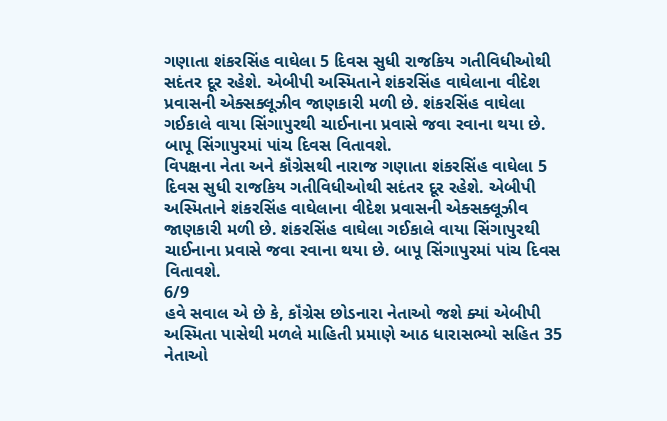ગણાતા શંકરસિંહ વાઘેલા 5 દિવસ સુધી રાજકિય ગતીવિધીઓથી સદંતર દૂર રહેશે. એબીપી અસ્મિતાને શંકરસિંહ વાઘેલાના વીદેશ પ્રવાસની એક્સક્લૂઝીવ જાણકારી મળી છે. શંકરસિંહ વાઘેલા ગઈકાલે વાયા સિંગાપુરથી ચાઈનાના પ્રવાસે જવા રવાના થયા છે. બાપૂ સિંગાપુરમાં પાંચ દિવસ વિતાવશે.
વિપક્ષના નેતા અને કૉંગ્રેસથી નારાજ ગણાતા શંકરસિંહ વાઘેલા 5 દિવસ સુધી રાજકિય ગતીવિધીઓથી સદંતર દૂર રહેશે. એબીપી અસ્મિતાને શંકરસિંહ વાઘેલાના વીદેશ પ્રવાસની એક્સક્લૂઝીવ જાણકારી મળી છે. શંકરસિંહ વાઘેલા ગઈકાલે વાયા સિંગાપુરથી ચાઈનાના પ્રવાસે જવા રવાના થયા છે. બાપૂ સિંગાપુરમાં પાંચ દિવસ વિતાવશે.
6/9
હવે સવાલ એ છે કે, કૉંગ્રેસ છોડનારા નેતાઓ જશે ક્યાં એબીપી અસ્મિતા પાસેથી મળલે માહિતી પ્રમાણે આઠ ધારાસભ્યો સહિત 35 નેતાઓ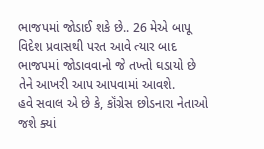ભાજપમાં જોડાઈ શકે છે.. 26 મેએ બાપૂ વિદેશ પ્રવાસથી પરત આવે ત્યાર બાદ ભાજપમાં જોડાવવાનો જે તખ્તો ઘડાયો છે તેને આખરી આપ આપવામાં આવશે.
હવે સવાલ એ છે કે, કૉંગ્રેસ છોડનારા નેતાઓ જશે ક્યાં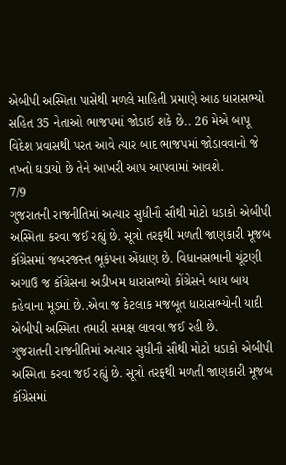એબીપી અસ્મિતા પાસેથી મળલે માહિતી પ્રમાણે આઠ ધારાસભ્યો સહિત 35 નેતાઓ ભાજપમાં જોડાઈ શકે છે.. 26 મેએ બાપૂ વિદેશ પ્રવાસથી પરત આવે ત્યાર બાદ ભાજપમાં જોડાવવાનો જે તખ્તો ઘડાયો છે તેને આખરી આપ આપવામાં આવશે.
7/9
ગુજરાતની રાજનીતિમાં અત્યાર સુધીનૌ સૌથી મોટો ધડાકો એબીપી અસ્મિતા કરવા જઈ રહ્યું છે. સૂત્રો તરફથી મળતી જાણકારી મૂજબ કૉંગ્રેસમાં જબરજસ્ત ભૂકંપના એંધાણ છે. વિધાનસભાની ચૂંટણી અગાઉ જ કૉંગ્રેસના અડીખમ ધારાસભ્યો કોંગ્રેસને બાય બાય કહેવાના મૂડમાં છે..એવા જ કેટલાક મજબૂત ધારાસભ્યોની યાદી એબીપી અસ્મિતા તમારી સમક્ષ લાવવા જઈ રહી છે.
ગુજરાતની રાજનીતિમાં અત્યાર સુધીનૌ સૌથી મોટો ધડાકો એબીપી અસ્મિતા કરવા જઈ રહ્યું છે. સૂત્રો તરફથી મળતી જાણકારી મૂજબ કૉંગ્રેસમાં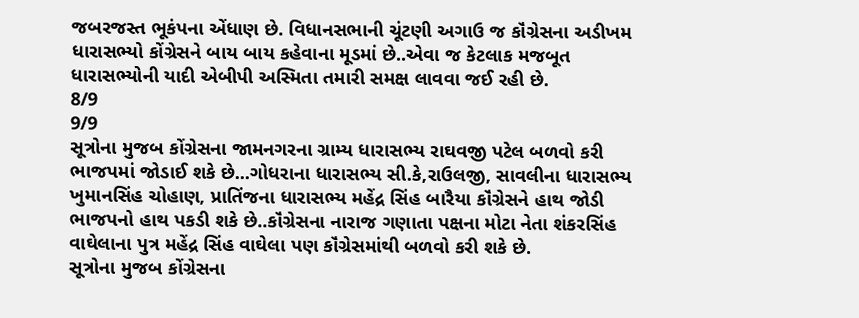જબરજસ્ત ભૂકંપના એંધાણ છે. વિધાનસભાની ચૂંટણી અગાઉ જ કૉંગ્રેસના અડીખમ ધારાસભ્યો કોંગ્રેસને બાય બાય કહેવાના મૂડમાં છે..એવા જ કેટલાક મજબૂત ધારાસભ્યોની યાદી એબીપી અસ્મિતા તમારી સમક્ષ લાવવા જઈ રહી છે.
8/9
9/9
સૂત્રોના મુજબ કોંગ્રેસના જામનગરના ગ્રામ્ય ધારાસભ્ય રાઘવજી પટેલ બળવો કરી ભાજપમાં જોડાઈ શકે છે...ગોધરાના ધારાસભ્ય સી.કે,રાઉલજી, સાવલીના ધારાસભ્ય ખુમાનસિંહ ચોહાણ, પ્રાતિંજના ધારાસભ્ય મહેંદ્ર સિંહ બારૈયા કૉંગ્રેસને હાથ જોડી ભાજપનો હાથ પકડી શકે છે..કૉંગ્રેસના નારાજ ગણાતા પક્ષના મોટા નેતા શંકરસિંહ વાઘેલાના પુત્ર મહેંદ્ર સિંહ વાઘેલા પણ કૉંગ્રેસમાંથી બળવો કરી શકે છે.
સૂત્રોના મુજબ કોંગ્રેસના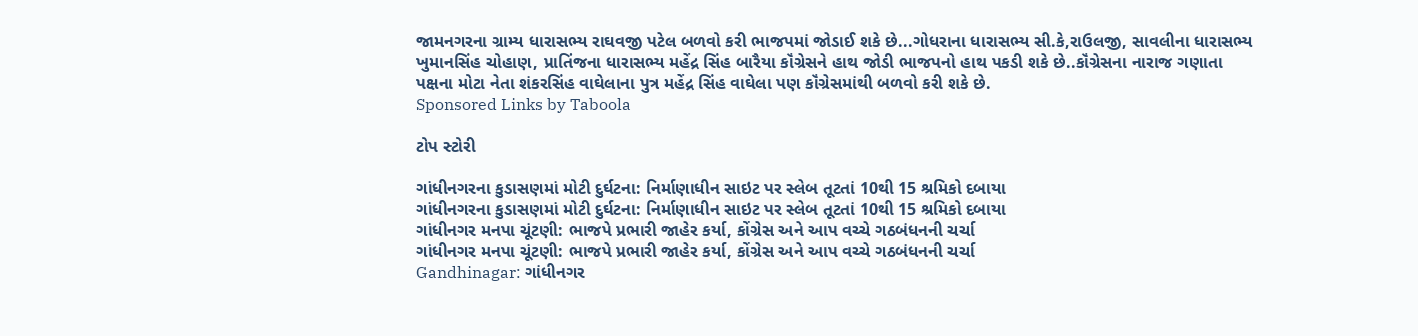જામનગરના ગ્રામ્ય ધારાસભ્ય રાઘવજી પટેલ બળવો કરી ભાજપમાં જોડાઈ શકે છે...ગોધરાના ધારાસભ્ય સી.કે,રાઉલજી, સાવલીના ધારાસભ્ય ખુમાનસિંહ ચોહાણ, પ્રાતિંજના ધારાસભ્ય મહેંદ્ર સિંહ બારૈયા કૉંગ્રેસને હાથ જોડી ભાજપનો હાથ પકડી શકે છે..કૉંગ્રેસના નારાજ ગણાતા પક્ષના મોટા નેતા શંકરસિંહ વાઘેલાના પુત્ર મહેંદ્ર સિંહ વાઘેલા પણ કૉંગ્રેસમાંથી બળવો કરી શકે છે.
Sponsored Links by Taboola

ટોપ સ્ટોરી

ગાંધીનગરના કુડાસણમાં મોટી દુર્ઘટના: નિર્માણાધીન સાઇટ પર સ્લેબ તૂટતાં 10થી 15 શ્રમિકો દબાયા
ગાંધીનગરના કુડાસણમાં મોટી દુર્ઘટના: નિર્માણાધીન સાઇટ પર સ્લેબ તૂટતાં 10થી 15 શ્રમિકો દબાયા
ગાંધીનગર મનપા ચૂંટણી: ભાજપે પ્રભારી જાહેર કર્યા, કોંગ્રેસ અને આપ વચ્ચે ગઠબંધનની ચર્ચા
ગાંધીનગર મનપા ચૂંટણી: ભાજપે પ્રભારી જાહેર કર્યા, કોંગ્રેસ અને આપ વચ્ચે ગઠબંધનની ચર્ચા
Gandhinagar: ગાંધીનગર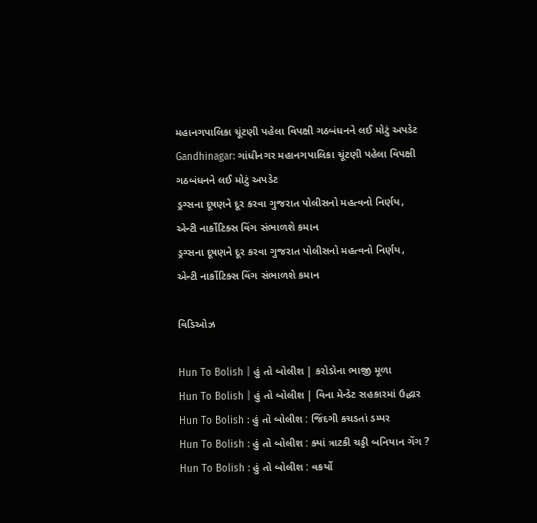મહાનગપાલિકા ચૂંટણી પહેલા વિપક્ષી ગઠબંધનને લઈ મોટું અપડેટ
Gandhinagar: ગાંધીનગર મહાનગપાલિકા ચૂંટણી પહેલા વિપક્ષી ગઠબંધનને લઈ મોટું અપડેટ
ડ્રગ્સના દૂષણને દૂર કરવા ગુજરાત પોલીસનો મહત્વનો નિર્ણય, એન્ટી નાર્કોટિક્સ વિંગ સંભાળશે કમાન
ડ્રગ્સના દૂષણને દૂર કરવા ગુજરાત પોલીસનો મહત્વનો નિર્ણય, એન્ટી નાર્કોટિક્સ વિંગ સંભાળશે કમાન

વિડિઓઝ

Hun To Bolish | હું તો બોલીશ | કરોડોના ભાજી મૂળા
Hun To Bolish | હું તો બોલીશ | વિના મેન્ડેટ સહકારમાં ઉદ્ધાર
Hun To Bolish : હું તો બોલીશ : જિંદગી કચડતાં ડમ્પર
Hun To Bolish : હું તો બોલીશ : ક્યાં ત્રાટકી ચડ્ડી બનિયાન ગેંગ ?
Hun To Bolish : હું તો બોલીશ : વકર્યો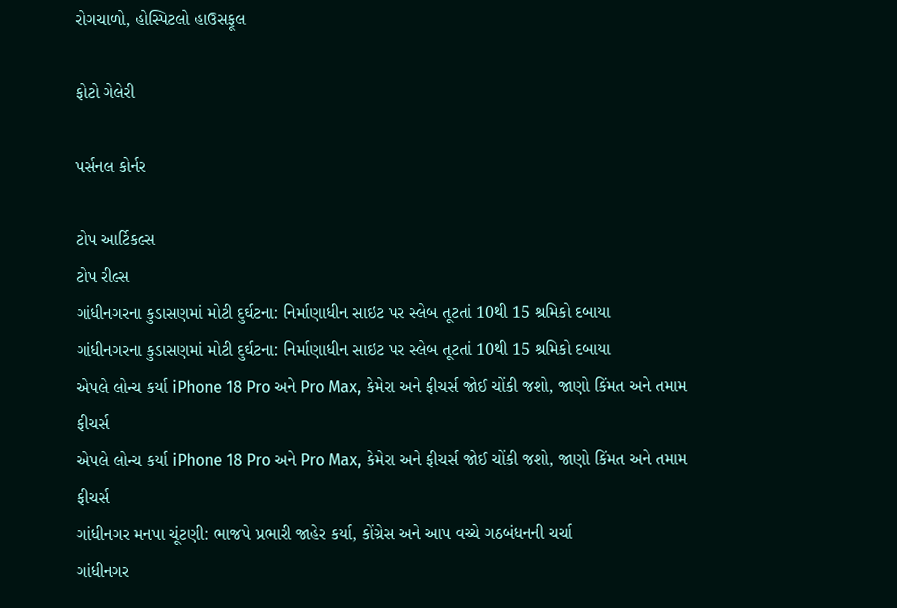રોગચાળો, હોસ્પિટલો હાઉસફૂલ

ફોટો ગેલેરી

પર્સનલ કોર્નર

ટોપ આર્ટિકલ્સ
ટોપ રીલ્સ
ગાંધીનગરના કુડાસણમાં મોટી દુર્ઘટના: નિર્માણાધીન સાઇટ પર સ્લેબ તૂટતાં 10થી 15 શ્રમિકો દબાયા
ગાંધીનગરના કુડાસણમાં મોટી દુર્ઘટના: નિર્માણાધીન સાઇટ પર સ્લેબ તૂટતાં 10થી 15 શ્રમિકો દબાયા
એપલે લોન્ચ કર્યા iPhone 18 Pro અને Pro Max, કેમેરા અને ફીચર્સ જોઈ ચોંકી જશો, જાણો કિંમત અને તમામ ફીચર્સ
એપલે લોન્ચ કર્યા iPhone 18 Pro અને Pro Max, કેમેરા અને ફીચર્સ જોઈ ચોંકી જશો, જાણો કિંમત અને તમામ ફીચર્સ
ગાંધીનગર મનપા ચૂંટણી: ભાજપે પ્રભારી જાહેર કર્યા, કોંગ્રેસ અને આપ વચ્ચે ગઠબંધનની ચર્ચા
ગાંધીનગર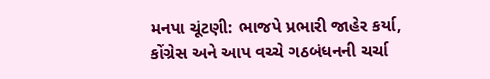મનપા ચૂંટણી: ભાજપે પ્રભારી જાહેર કર્યા, કોંગ્રેસ અને આપ વચ્ચે ગઠબંધનની ચર્ચા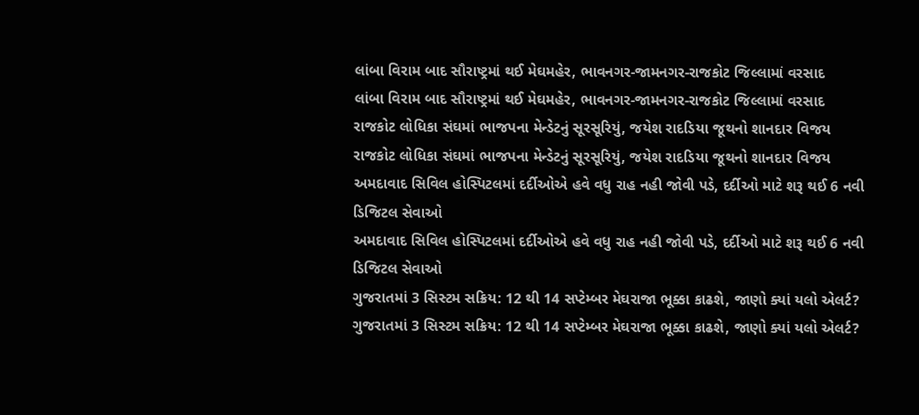લાંબા વિરામ બાદ સૌરાષ્ટ્રમાં થઈ મેઘમહેર, ભાવનગર-જામનગર-રાજકોટ જિલ્લામાં વરસાદ
લાંબા વિરામ બાદ સૌરાષ્ટ્રમાં થઈ મેઘમહેર, ભાવનગર-જામનગર-રાજકોટ જિલ્લામાં વરસાદ
રાજકોટ લોધિકા સંઘમાં ભાજપના મેન્ડેટનું સૂરસૂરિયું, જયેશ રાદડિયા જૂથનો શાનદાર વિજય
રાજકોટ લોધિકા સંઘમાં ભાજપના મેન્ડેટનું સૂરસૂરિયું, જયેશ રાદડિયા જૂથનો શાનદાર વિજય
અમદાવાદ સિવિલ હોસ્પિટલમાં દર્દીઓએ હવે વધુ રાહ નહી જોવી પડે, દર્દીઓ માટે શરૂ થઈ 6 નવી ડિજિટલ સેવાઓ
અમદાવાદ સિવિલ હોસ્પિટલમાં દર્દીઓએ હવે વધુ રાહ નહી જોવી પડે, દર્દીઓ માટે શરૂ થઈ 6 નવી ડિજિટલ સેવાઓ
ગુજરાતમાં 3 સિસ્ટમ સક્રિય: 12 થી 14 સપ્ટેમ્બર મેઘરાજા ભૂક્કા કાઢશે, જાણો ક્યાં યલો એલર્ટ?
ગુજરાતમાં 3 સિસ્ટમ સક્રિય: 12 થી 14 સપ્ટેમ્બર મેઘરાજા ભૂક્કા કાઢશે, જાણો ક્યાં યલો એલર્ટ?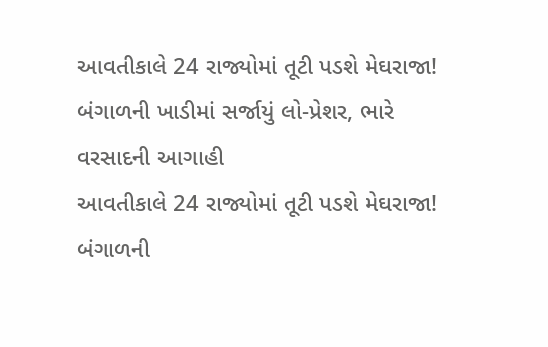આવતીકાલે 24 રાજ્યોમાં તૂટી પડશે મેઘરાજા! બંગાળની ખાડીમાં સર્જાયું લો-પ્રેશર, ભારે વરસાદની આગાહી
આવતીકાલે 24 રાજ્યોમાં તૂટી પડશે મેઘરાજા! બંગાળની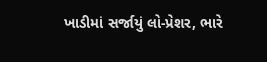ખાડીમાં સર્જાયું લો-પ્રેશર, ભારે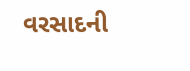વરસાદની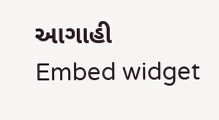આગાહી
Embed widget